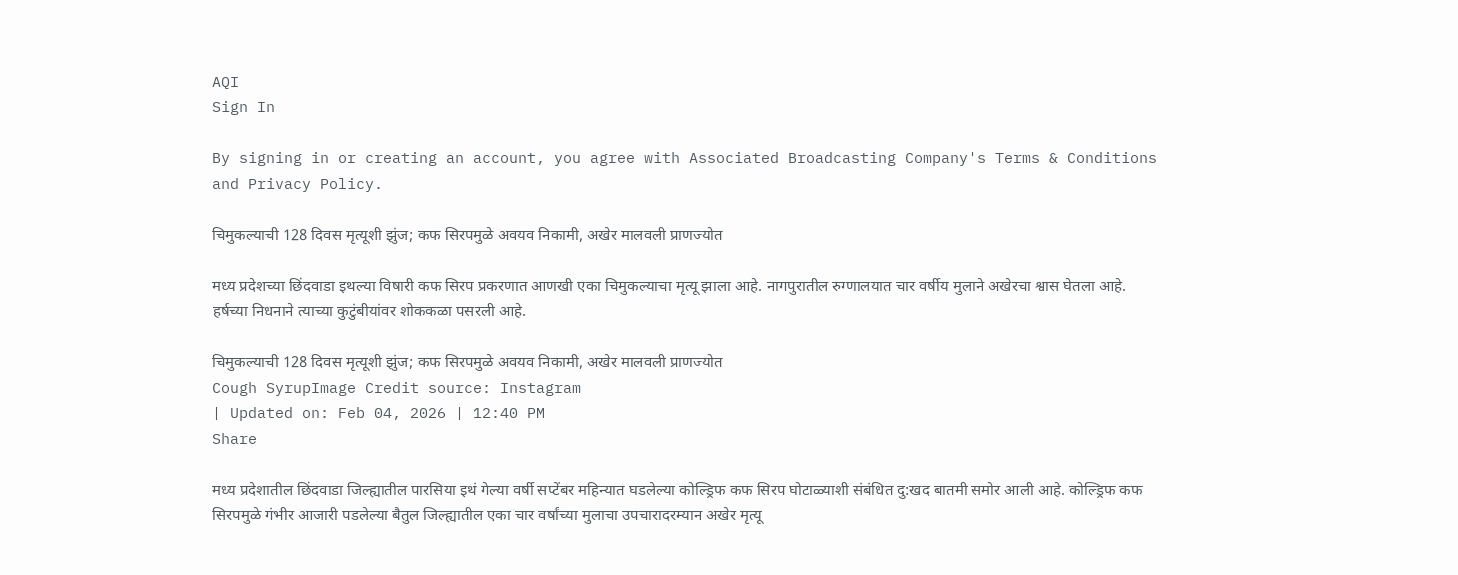AQI
Sign In

By signing in or creating an account, you agree with Associated Broadcasting Company's Terms & Conditions and Privacy Policy.

चिमुकल्याची 128 दिवस मृत्यूशी झुंज; कफ सिरपमुळे अवयव निकामी, अखेर मालवली प्राणज्योत

मध्य प्रदेशच्या छिंदवाडा इथल्या विषारी कफ सिरप प्रकरणात आणखी एका चिमुकल्याचा मृत्यू झाला आहे. नागपुरातील रुग्णालयात चार वर्षीय मुलाने अखेरचा श्वास घेतला आहे. हर्षच्या निधनाने त्याच्या कुटुंबीयांवर शोककळा पसरली आहे.

चिमुकल्याची 128 दिवस मृत्यूशी झुंज; कफ सिरपमुळे अवयव निकामी, अखेर मालवली प्राणज्योत
Cough SyrupImage Credit source: Instagram
| Updated on: Feb 04, 2026 | 12:40 PM
Share

मध्य प्रदेशातील छिंदवाडा जिल्ह्यातील पारसिया इथं गेल्या वर्षी सप्टेंबर महिन्यात घडलेल्या कोल्ड्रिफ कफ सिरप घोटाळ्याशी संबंधित दु:खद बातमी समोर आली आहे. कोल्ड्रिफ कफ सिरपमुळे गंभीर आजारी पडलेल्या बैतुल जिल्ह्यातील एका चार वर्षांच्या मुलाचा उपचारादरम्यान अखेर मृत्यू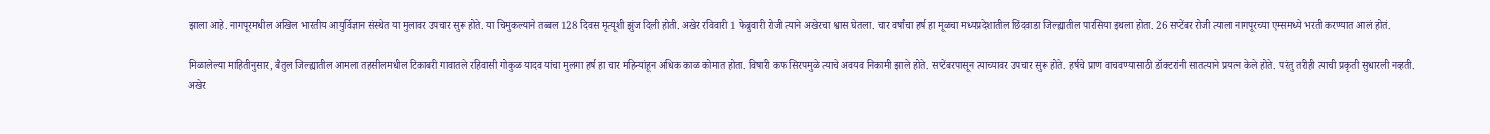झाला आहे. नागपूरमधील अखिल भारतीय आयुर्विज्ञान संस्थेत या मुलावर उपचार सुरू होते. या चिमुकल्याने तब्बल 128 दिवस मृत्यूशी झुंज दिली होती. अखेर रविवारी 1 फेब्रुवारी रोजी त्याने अखेरचा श्वास घेतला. चार वर्षांचा हर्ष हा मूळचा मध्यप्रदेशातील छिंदवाडा जिल्ह्यातील पारसिया इथला होता. 26 सप्टेंबर रोजी त्याला नागपूरच्या एम्समध्ये भरती करण्यात आलं होतं.

मिळालेल्या माहितीनुसार, बैतुल जिल्ह्यातील आमला तहसीलमधील टिकाबरी गावातले रहिवासी गोकुळ यादव यांचा मुलगा हर्ष हा चार महिन्यांहून अधिक काळ कोमात होता. विषारी कफ सिरपमुळे त्याचे अवयव निकामी झाले होते. सप्टेंबरपासून त्याच्यावर उपचार सुरू होते. हर्षचे प्राण वाचवण्यासाठी डॉक्टरांनी सातत्याने प्रयत्न केले होते. परंतु तरीही त्याची प्रकृती सुधारली नव्हती. अखेर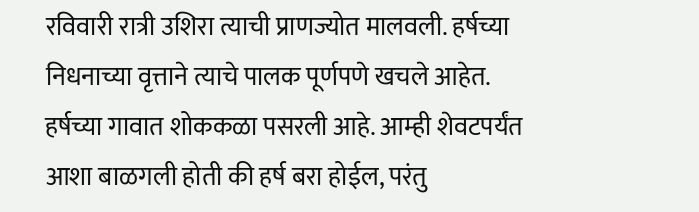रविवारी रात्री उशिरा त्याची प्राणज्योत मालवली. हर्षच्या निधनाच्या वृत्ताने त्याचे पालक पूर्णपणे खचले आहेत. हर्षच्या गावात शोककळा पसरली आहे. आम्ही शेवटपर्यंत आशा बाळगली होती की हर्ष बरा होईल, परंतु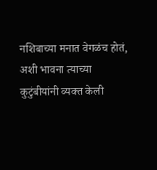नशिबाच्या मनात वेगळंच होतं, अशी भावना त्याच्या कुटुंबीयांनी व्यक्त केली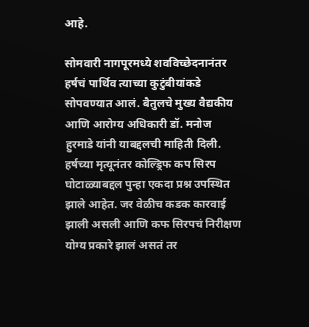आहे.

सोमवारी नागपूरमध्ये शवविच्छेदनानंतर हर्षचं पार्थिव त्याच्या कुटुंबीयांकडे सोपवण्यात आलं. बैतुलचे मुख्य वैद्यकीय आणि आरोग्य अधिकारी डॉ. मनोज हुरमाडे यांनी याबद्दलची माहिती दिली. हर्षच्या मृत्यूनंतर कोल्ड्रिफ कप सिरप घोटाळ्याबद्दल पुन्हा एकदा प्रश्न उपस्थित झाले आहेत. जर वेळीच कडक कारवाई झाली असली आणि कफ सिरपचं निरीक्षण योग्य प्रकारे झालं असतं तर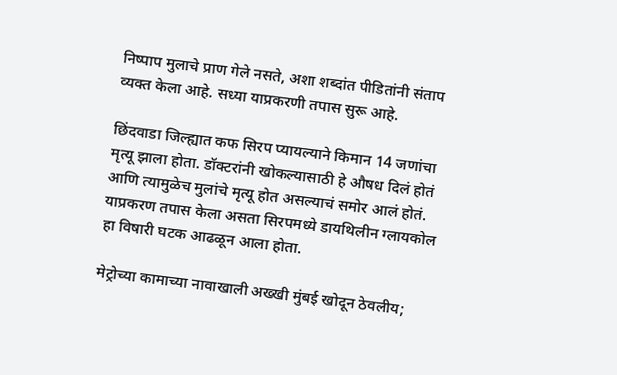निष्पाप मुलाचे प्राण गेले नसते, अशा शब्दांत पीडितांनी संताप व्यक्त केला आहे. सध्या याप्रकरणी तपास सुरू आहे.

छिंदवाडा जिल्ह्यात कफ सिरप प्यायल्याने किमान 14 जणांचा मृत्यू झाला होता. डॉक्टरांनी खोकल्यासाठी हे औषध दिलं होतं आणि त्यामुळेच मुलांचे मृत्यू होत असल्याचं समोर आलं होतं. याप्रकरण तपास केला असता सिरपमध्ये डायथिलीन ग्लायकोल हा विषारी घटक आढळून आला होता.

मेट्रोच्या कामाच्या नावाखाली अख्खी मुंबई खोदून ठेवलीय;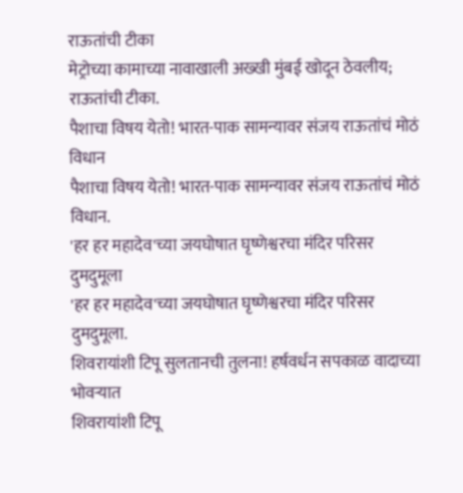राऊतांची टीका
मेट्रोच्या कामाच्या नावाखाली अख्खी मुंबई खोदून ठेवलीय; राऊतांची टीका.
पैशाचा विषय येतो! भारत-पाक सामन्यावर संजय राऊतांचं मोठं विधान
पैशाचा विषय येतो! भारत-पाक सामन्यावर संजय राऊतांचं मोठं विधान.
'हर हर महादेव'च्या जयघोषात घृष्णेश्वरचा मंदिर परिसर दुमदुमूला
'हर हर महादेव'च्या जयघोषात घृष्णेश्वरचा मंदिर परिसर दुमदुमूला.
शिवरायांशी टिपू सुलतानची तुलना! हर्षवर्धन सपकाळ वादाच्या भोवऱ्यात
शिवरायांशी टिपू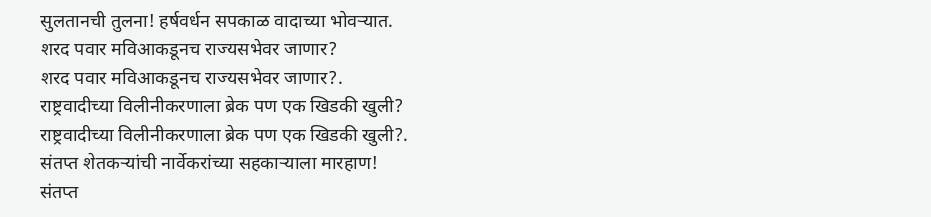सुलतानची तुलना! हर्षवर्धन सपकाळ वादाच्या भोवऱ्यात.
शरद पवार मविआकडूनच राज्यसभेवर जाणार?
शरद पवार मविआकडूनच राज्यसभेवर जाणार?.
राष्ट्रवादीच्या विलीनीकरणाला ब्रेक पण एक खिडकी खुली?
राष्ट्रवादीच्या विलीनीकरणाला ब्रेक पण एक खिडकी खुली?.
संतप्त शेतकऱ्यांची नार्वेकरांच्या सहकाऱ्याला मारहाण!
संतप्त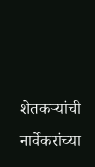शेतकऱ्यांची नार्वेकरांच्या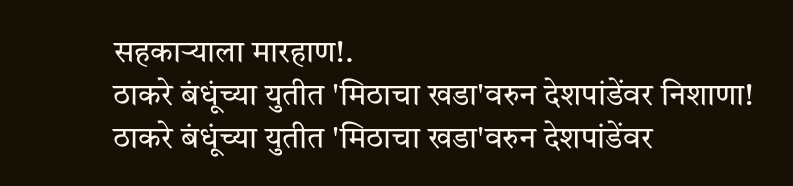सहकाऱ्याला मारहाण!.
ठाकरे बंधूंच्या युतीत 'मिठाचा खडा'वरुन देशपांडेंवर निशाणा!
ठाकरे बंधूंच्या युतीत 'मिठाचा खडा'वरुन देशपांडेंवर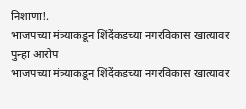निशाणा!.
भाजपच्या मंत्र्याकडून शिंदेंकडच्या नगरविकास खात्यावर पुन्हा आरोप
भाजपच्या मंत्र्याकडून शिंदेंकडच्या नगरविकास खात्यावर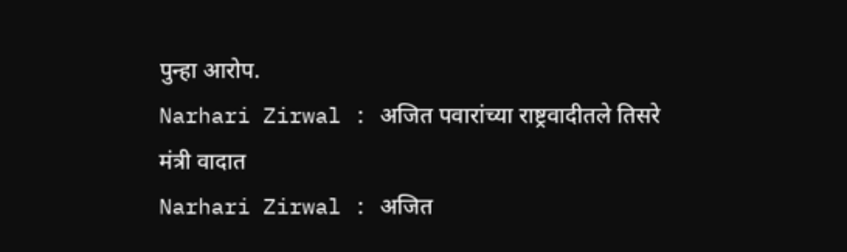पुन्हा आरोप.
Narhari Zirwal : अजित पवारांच्या राष्ट्रवादीतले तिसरे मंत्री वादात
Narhari Zirwal : अजित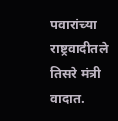पवारांच्या राष्ट्रवादीतले तिसरे मंत्री वादात.